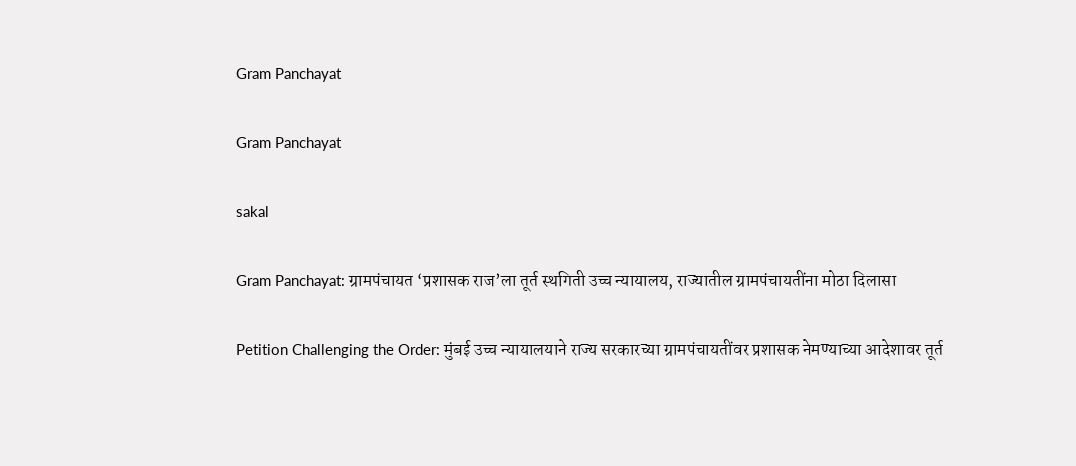Gram Panchayat

Gram Panchayat

sakal

Gram Panchayat: ग्रामपंचायत ‘प्रशासक राज’ला तूर्त स्थगिती उच्च न्यायालय, राज्यातील ग्रामपंचायतींना मोठा दिलासा

Petition Challenging the Order: मुंबई उच्च न्यायालयाने राज्य सरकारच्या ग्रामपंचायतींवर प्रशासक नेमण्याच्या आदेशावर तूर्त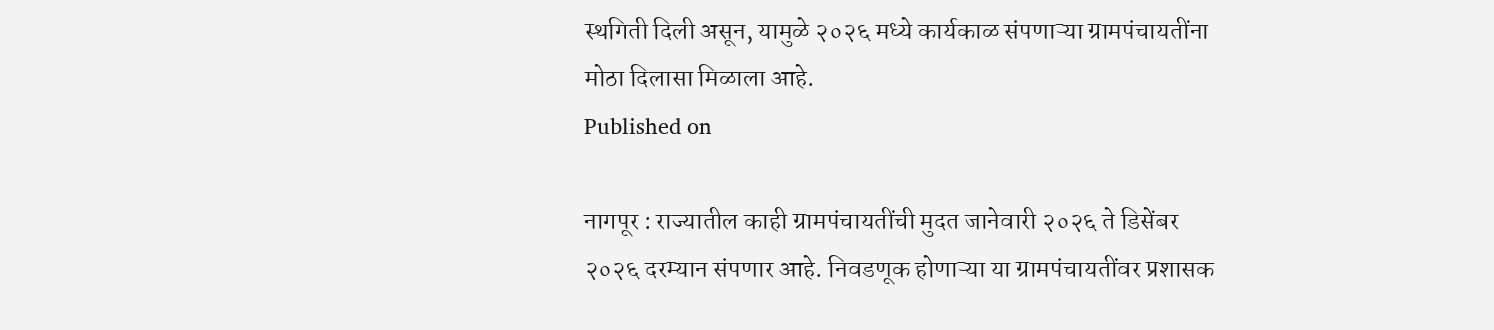स्थगिती दिली असून, यामुळे २०२६ मध्ये कार्यकाळ संपणाऱ्या ग्रामपंचायतींना मोठा दिलासा मिळाला आहे.
Published on

नागपूर : राज्यातील काही ग्रामपंचायतींची मुदत जानेवारी २०२६ ते डिसेंबर २०२६ दरम्यान संपणार आहे. निवडणूक होणाऱ्या या ग्रामपंचायतींवर प्रशासक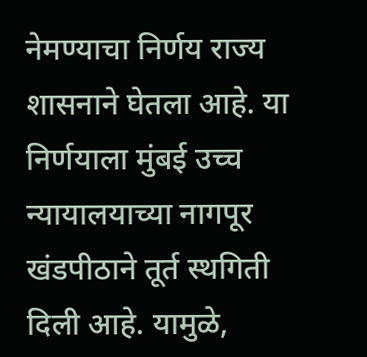नेमण्याचा निर्णय राज्य शासनाने घेतला आहे. या निर्णयाला मुंबई उच्च न्यायालयाच्या नागपूर खंडपीठाने तूर्त स्थगिती दिली आहे. यामुळे,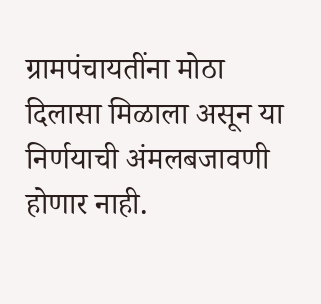ग्रामपंचायतींना मोठा दिलासा मिळाला असून या निर्णयाची अंमलबजावणी होणार नाही.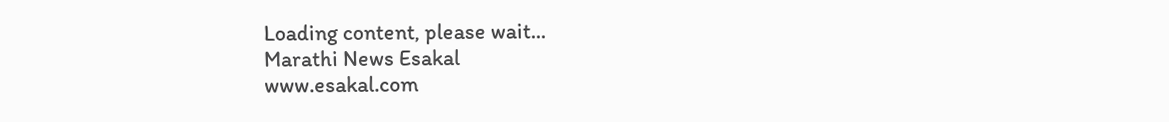Loading content, please wait...
Marathi News Esakal
www.esakal.com